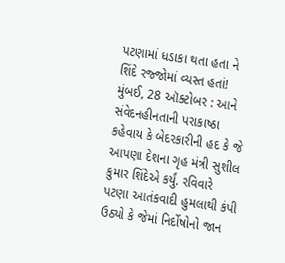પટણામાં ધડાકા થતા હતા ને શિંદે રજ્જોમાં વ્યસ્ત હતાં!
મુંબઈ, 28 ઑક્ટોબર : આને સંવેદનહીનતાની પરાકાષ્ઠા કહેવાય કે બેદરકારીની હદ કે જે આપણા દેશના ગૃહ મંત્રી સુશીલ કુમાર શિંદેએ કર્યું. રવિવારે પટણા આતંકવાદી હુમલાથી કંપી ઉઠ્યો કે જેમાં નિર્દોષોનો જાન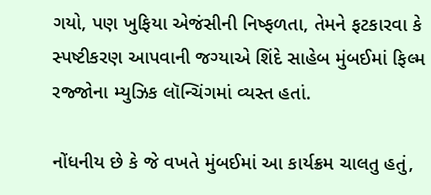ગયો, પણ ખુફિયા એજંસીની નિષ્ફળતા, તેમને ફટકારવા કે સ્પષ્ટીકરણ આપવાની જગ્યાએ શિંદે સાહેબ મુંબઈમાં ફિલ્મ રજ્જોના મ્યુઝિક લૉન્ચિંગમાં વ્યસ્ત હતાં.

નોંધનીય છે કે જે વખતે મુંબઈમાં આ કાર્યક્રમ ચાલતુ હતું,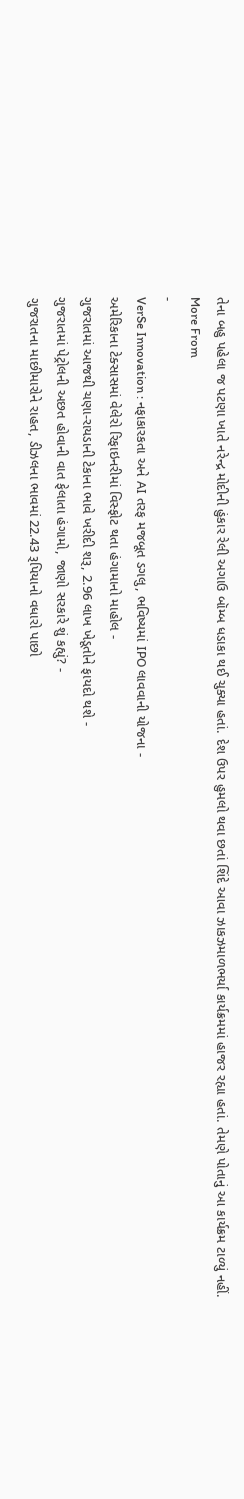તેના બહુ પહેલા જ પટણા ખાતે નરેન્દ્ર મોદીની હુંકાર રેલી અગાઉ બૉમ્બ ધડાકા થઈ ચુક્યા હતાં. દેશ ઉપર હુમલો થવા છતાં શિંદે આવા ઝાકઝમાળભર્યા કાર્યક્રમમાં હાજર રહ્યા હતાં. તેમણે પોતાનું આ કાર્યક્રમ ટાળ્યું નહીં.
More From
-
VerSe Innovation : નફાકારકતા અને AI તરફ મજબૂત ડગલુ, ભવિષ્યમાં IPO લાવવાની યોજના -
અમેરિકાના ટેક્સાસમાં વેલેરો રિફાઇનરીમાં વિસ્ફોટ થતા હંગામાનો માહોલ -
ગુજરાતમાં આજથી ચણા-રાયડાની ટેકાના ભાવે ખરીદી શરૂ, 2.96 લાખ ખેડૂતોને ફાયદો થશે -
ગુજરાતમાં પેટ્રોલની અછત હોવાની વાત ફેલાતા હંગામો, જાણો સરકારે શું કહ્યું? -
ગુજરાતના માછીમારોને રાહત, ડીઝલના ભાવમાં 22.43 રૂપિયાનો વધારો પાછો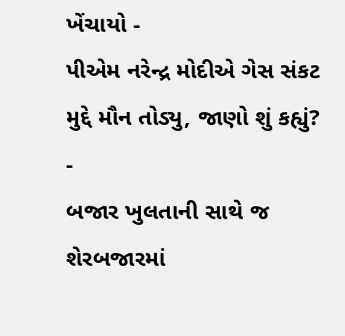ખેંચાયો -
પીએમ નરેન્દ્ર મોદીએ ગેસ સંકટ મુદ્દે મૌન તોડ્યુ, જાણો શું કહ્યું? -
બજાર ખુલતાની સાથે જ શેરબજારમાં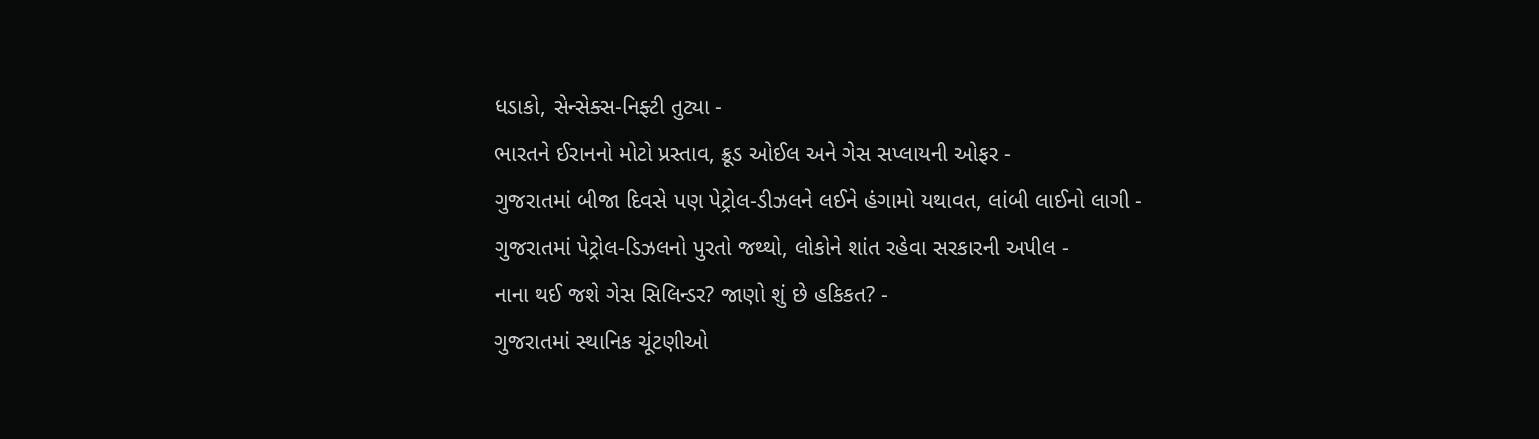ધડાકો, સેન્સેક્સ-નિફ્ટી તુટ્યા -
ભારતને ઈરાનનો મોટો પ્રસ્તાવ, ક્રૂડ ઓઈલ અને ગેસ સપ્લાયની ઓફર -
ગુજરાતમાં બીજા દિવસે પણ પેટ્રોલ-ડીઝલને લઈને હંગામો યથાવત, લાંબી લાઈનો લાગી -
ગુજરાતમાં પેટ્રોલ-ડિઝલનો પુરતો જથ્થો, લોકોને શાંત રહેવા સરકારની અપીલ -
નાના થઈ જશે ગેસ સિલિન્ડર? જાણો શું છે હકિકત? -
ગુજરાતમાં સ્થાનિક ચૂંટણીઓ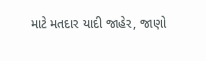માટે મતદાર યાદી જાહેર, જાણો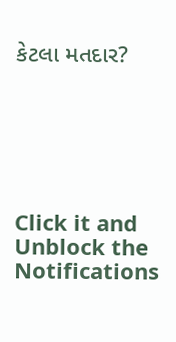કેટલા મતદાર?






Click it and Unblock the Notifications